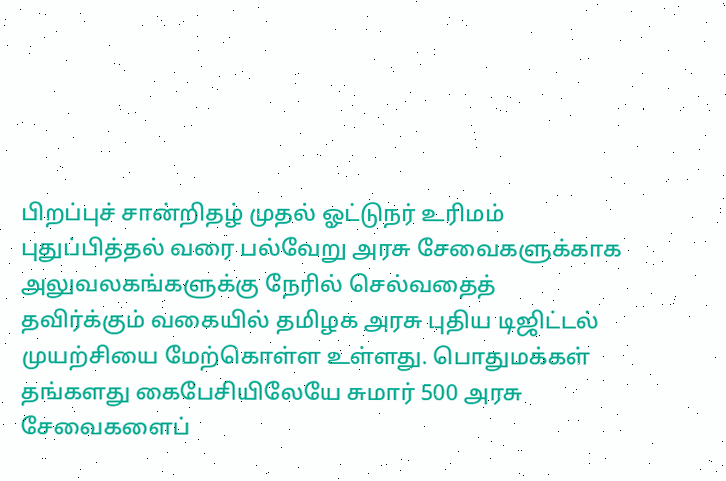பிறப்புச் சான்றிதழ் முதல் ஓட்டுநர் உரிமம் புதுப்பித்தல் வரை பல்வேறு அரசு சேவைகளுக்காக அலுவலகங்களுக்கு நேரில் செல்வதைத் தவிர்க்கும் வகையில் தமிழக அரசு புதிய டிஜிட்டல் முயற்சியை மேற்கொள்ள உள்ளது. பொதுமக்கள் தங்களது கைபேசியிலேயே சுமார் 500 அரசு சேவைகளைப்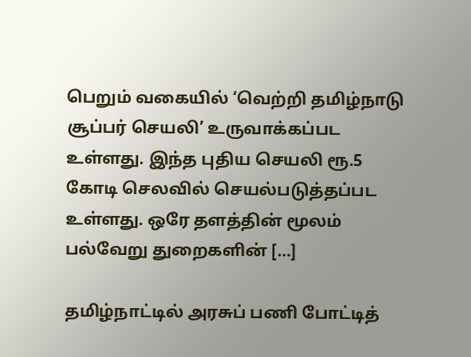பெறும் வகையில் ‘வெற்றி தமிழ்நாடு சூப்பர் செயலி’ உருவாக்கப்பட உள்ளது. இந்த புதிய செயலி ரூ.5 கோடி செலவில் செயல்படுத்தப்பட உள்ளது. ஒரே தளத்தின் மூலம் பல்வேறு துறைகளின் […]

தமிழ்நாட்டில் அரசுப் பணி போட்டித்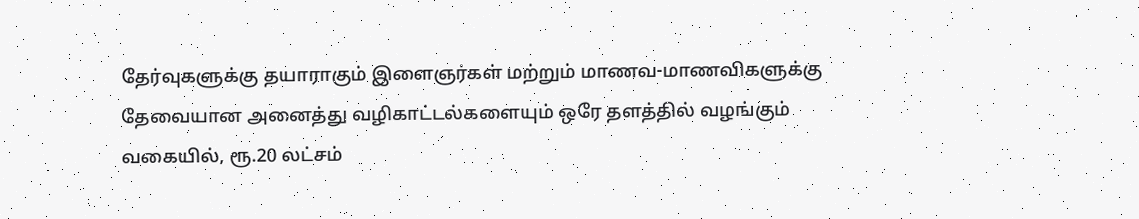தேர்வுகளுக்கு தயாராகும் இளைஞர்கள் மற்றும் மாணவ-மாணவிகளுக்கு தேவையான அனைத்து வழிகாட்டல்களையும் ஒரே தளத்தில் வழங்கும் வகையில், ரூ.20 லட்சம்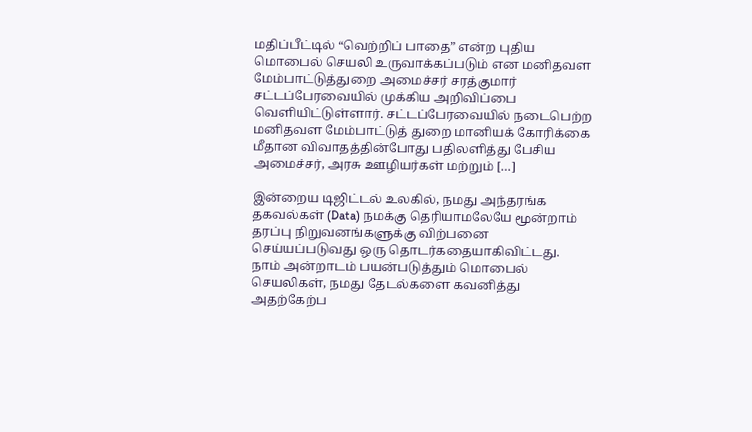மதிப்பீட்டில் “வெற்றிப் பாதை” என்ற புதிய மொபைல் செயலி உருவாக்கப்படும் என மனிதவள மேம்பாட்டுத்துறை அமைச்சர் சரத்குமார் சட்டப்பேரவையில் முக்கிய அறிவிப்பை வெளியிட்டுள்ளார். சட்டப்பேரவையில் நடைபெற்ற மனிதவள மேம்பாட்டுத் துறை மானியக் கோரிக்கை மீதான விவாதத்தின்போது பதிலளித்து பேசிய அமைச்சர், அரசு ஊழியர்கள் மற்றும் […]

இன்றைய டிஜிட்டல் உலகில், நமது அந்தரங்க தகவல்கள் (Data) நமக்கு தெரியாமலேயே மூன்றாம் தரப்பு நிறுவனங்களுக்கு விற்பனை செய்யப்படுவது ஒரு தொடர்கதையாகிவிட்டது. நாம் அன்றாடம் பயன்படுத்தும் மொபைல் செயலிகள், நமது தேடல்களை கவனித்து அதற்கேற்ப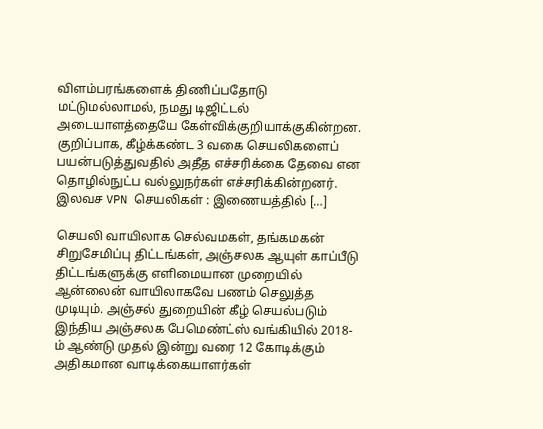விளம்பரங்களைக் திணிப்பதோடு மட்டுமல்லாமல், நமது டிஜிட்டல் அடையாளத்தையே கேள்விக்குறியாக்குகின்றன. குறிப்பாக, கீழ்க்கண்ட 3 வகை செயலிகளைப் பயன்படுத்துவதில் அதீத எச்சரிக்கை தேவை என தொழில்நுட்ப வல்லுநர்கள் எச்சரிக்கின்றனர். இலவச VPN செயலிகள் : இணையத்தில் […]

செயலி வாயிலாக செல்வமகள், தங்கமகன் சிறுசேமிப்பு திட்டங்கள், அஞ்சலக ஆயுள் காப்பீடு திட்டங்களுக்கு எளிமையான முறையில் ஆன்லைன் வாயிலாகவே பணம் செலுத்த முடியும். அஞ்சல் துறையின் கீழ் செயல்படும் இந்திய அஞ்சலக பேமெண்ட்ஸ் வங்கியில் 2018-ம் ஆண்டு முதல் இன்று வரை 12 கோடிக்கும் அதிகமான வாடிக்கையாளர்கள்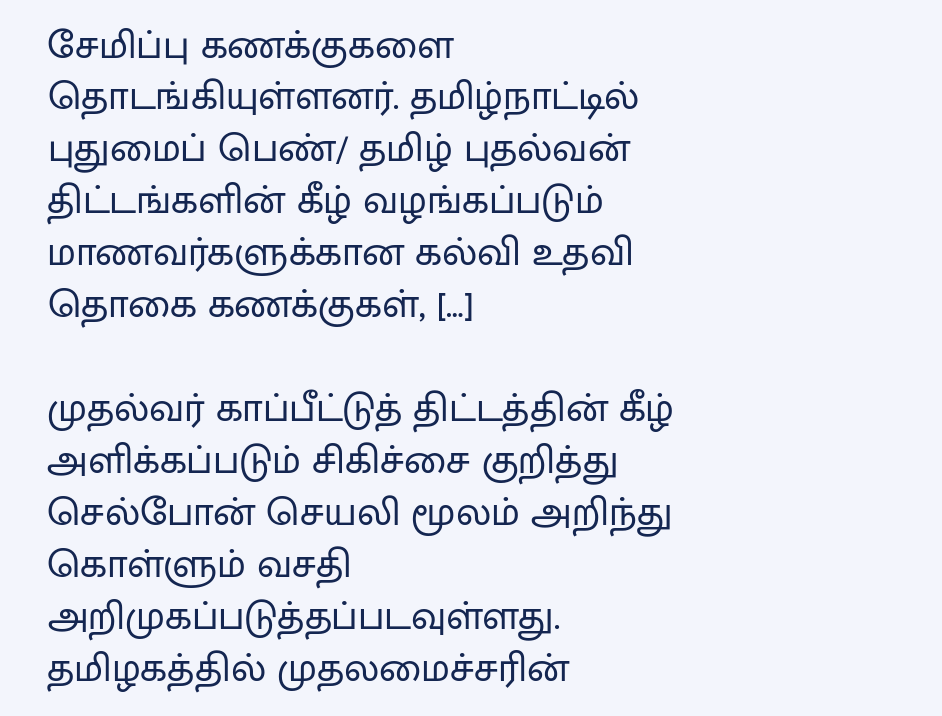சேமிப்பு கணக்குகளை தொடங்கியுள்ளனர். தமிழ்நாட்டில் புதுமைப் பெண்/ தமிழ் புதல்வன் திட்டங்களின் கீழ் வழங்கப்படும் மாணவர்களுக்கான கல்வி உதவி தொகை கணக்குகள், […]

முதல்வர் காப்பீட்டுத் திட்டத்தின் கீழ் அளிக்கப்படும் சிகிச்சை குறித்து செல்போன் செயலி மூலம் அறிந்து கொள்ளும் வசதி அறிமுகப்படுத்தப்படவுள்ளது. தமிழகத்தில் முதலமைச்சரின்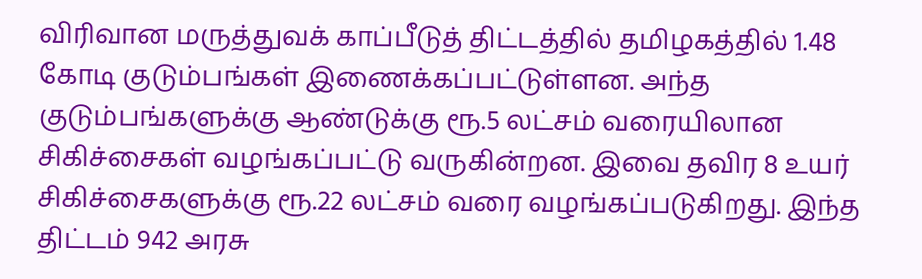விரிவான மருத்துவக் காப்பீடுத் திட்டத்தில் தமிழகத்தில் 1.48 கோடி குடும்பங்கள் இணைக்கப்பட்டுள்ளன. அந்த குடும்பங்களுக்கு ஆண்டுக்கு ரூ.5 லட்சம் வரையிலான சிகிச்சைகள் வழங்கப்பட்டு வருகின்றன. இவை தவிர 8 உயர் சிகிச்சைகளுக்கு ரூ.22 லட்சம் வரை வழங்கப்படுகிறது. இந்த திட்டம் 942 அரசு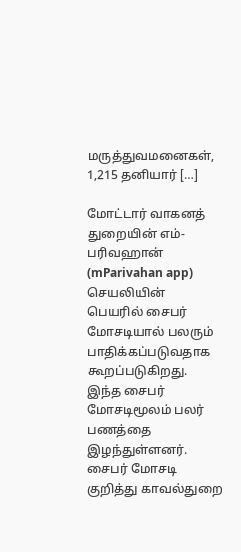மருத்துவமனைகள், 1,215 தனியார் […]

மோட்டார் வாகனத் துறையின் எம்-பரிவஹான் (mParivahan app) செயலியின் பெயரில் சைபர் மோசடியால் பலரும் பாதிக்கப்படுவதாக கூறப்படுகிறது. இந்த சைபர் மோசடிமூலம் பலர் பணத்தை இழந்துள்ளனர். சைபர் மோசடி குறித்து காவல்துறை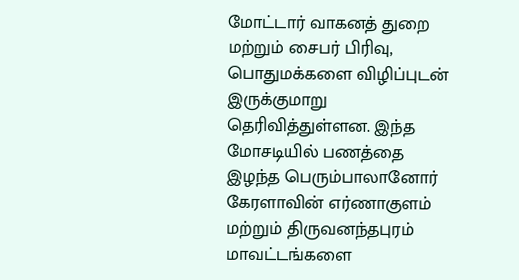மோட்டார் வாகனத் துறை மற்றும் சைபர் பிரிவு, பொதுமக்களை விழிப்புடன் இருக்குமாறு தெரிவித்துள்ளன. இந்த மோசடியில் பணத்தை இழந்த பெரும்பாலானோர் கேரளாவின் எர்ணாகுளம் மற்றும் திருவனந்தபுரம் மாவட்டங்களை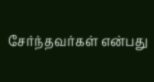சேர்ந்தவர்கள் என்பது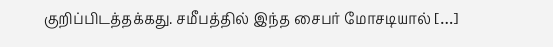குறிப்பிடத்தக்கது. சமீபத்தில் இந்த சைபர் மோசடியால் […]